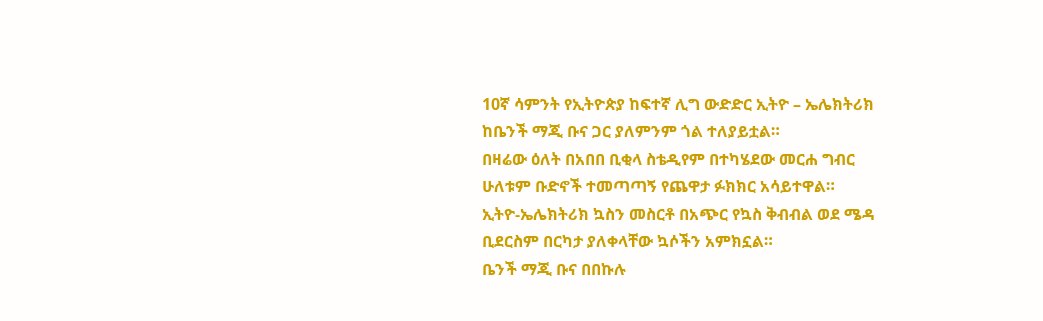10ኛ ሳምንት የኢትዮጵያ ከፍተኛ ሊግ ውድድር ኢትዮ – ኤሌክትሪክ ከቤንች ማጂ ቡና ጋር ያለምንም ጎል ተለያይቷል።
በዛሬው ዕለት በአበበ ቢቂላ ስቴዲየም በተካሄደው መርሐ ግብር ሁለቱም ቡድኖች ተመጣጣኝ የጨዋታ ፉክክር አሳይተዋል።
ኢትዮ-ኤሌክትሪክ ኳስን መስርቶ በአጭር የኳስ ቅብብል ወደ ሜዳ ቢደርስም በርካታ ያለቀላቸው ኳሶችን አምክኗል።
ቤንች ማጂ ቡና በበኩሉ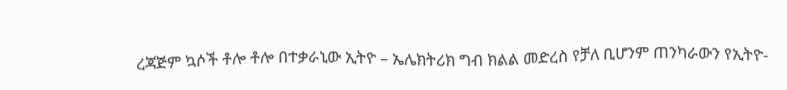ረጃጅም ኳሶች ቶሎ ቶሎ በተቃራኒው ኢትዮ – ኤሌክትሪክ ግብ ክልል መድረስ የቻለ ቢሆንም ጠንካራውን የኢትዮ-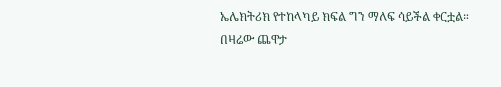ኤሌክትሪክ የተከላካይ ክፍል ግን ማለፍ ሳይችል ቀርቷል።
በዛሬው ጨዋታ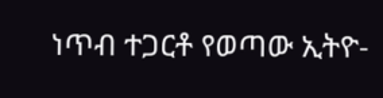ነጥብ ተጋርቶ የወጣው ኢትዮ-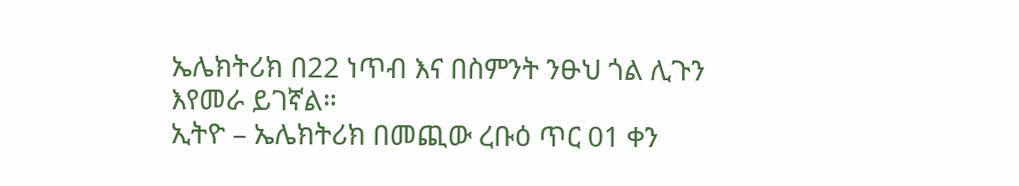ኤሌክትሪክ በ22 ነጥብ እና በስምንት ንፁህ ጎል ሊጉን እየመራ ይገኛል።
ኢትዮ – ኤሌክትሪክ በመጪው ረቡዕ ጥር 01 ቀን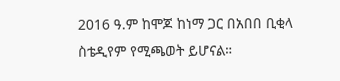2016 ዓ.ም ከሞጆ ከነማ ጋር በአበበ ቢቂላ ስቴዲየም የሚጫወት ይሆናል።